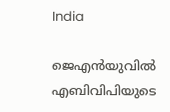India

ജെഎന്‍യുവില്‍ എബിവിപിയുടെ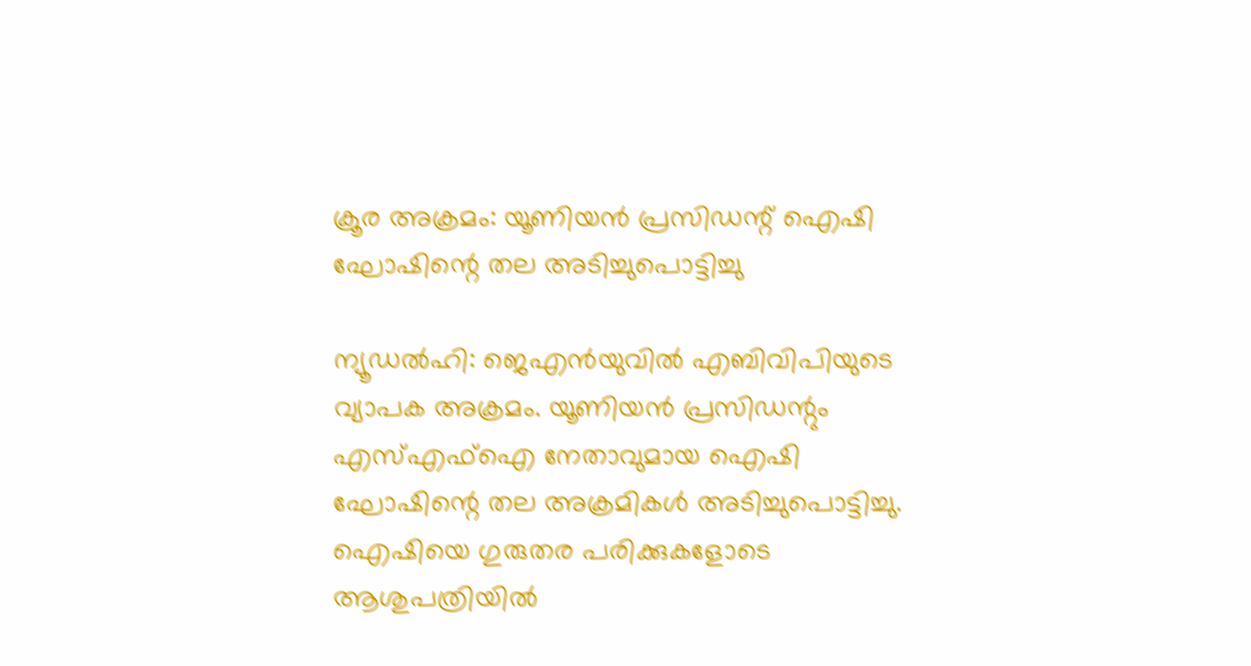ക്രൂര അക്രമം: യൂണിയന്‍ പ്രസിഡന്റ് ഐഷി ഘോഷിന്റെ തല അടിച്ചുപൊട്ടിച്ചു

ന്യൂഡല്‍ഹി: ജെഎന്‍യുവില്‍ എബിവിപിയുടെ വ്യാപക അക്രമം. യൂണിയന്‍ പ്രസിഡന്റും എസ്എഫ്ഐ നേതാവുമായ ഐഷി ഘോഷിന്റെ തല അക്രമികള്‍ അടിച്ചുപൊട്ടിച്ചു. ഐഷിയെ ഗുരുതര പരിക്കുകളോടെ ആശുപത്രിയില്‍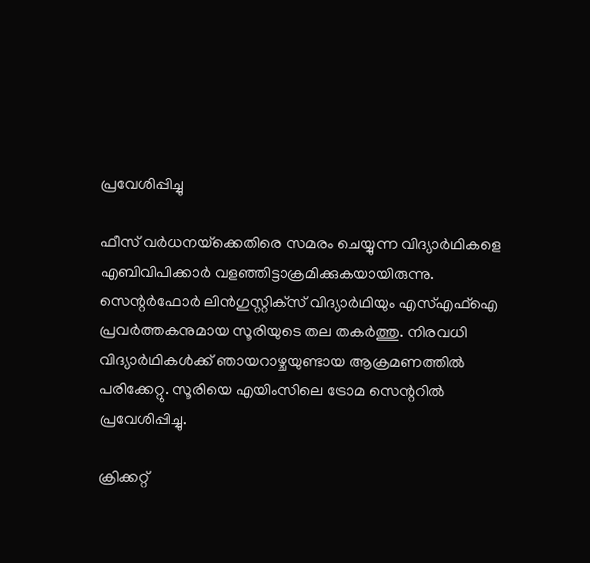പ്രവേശിപ്പിച്ചു

ഫീസ് വര്‍ധനയ്‌ക്കെതിരെ സമരം ചെയ്യുന്ന വിദ്യാര്‍ഥികളെ എബിവിപിക്കാര്‍ വളഞ്ഞിട്ടാക്രമിക്കുകയായിരുന്നു. സെന്റര്‍ഫോര്‍ ലിന്‍ഗുസ്റ്റിക്‌സ് വിദ്യാര്‍ഥിയും എസ്എഫ്‌ഐ പ്രവര്‍ത്തകനുമായ സൂരിയുടെ തല തകര്‍ത്തു. നിരവധി വിദ്യാര്‍ഥികള്‍ക്ക് ഞായറാഴ്ചയുണ്ടായ ആക്രമണത്തില്‍ പരിക്കേറ്റു. സൂരിയെ എയിംസിലെ ട്രോമ സെന്ററില്‍ പ്രവേശിപ്പിച്ചു.

ക്രിക്കറ്റ്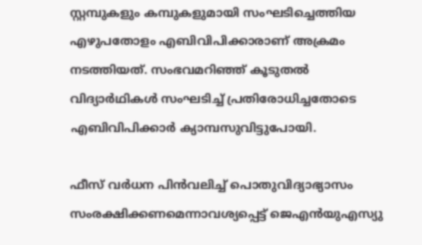സ്റ്റമ്പുകളും കമ്പുകളുമായി സംഘടിച്ചെത്തിയ എഴുപതോളം എബിവിപിക്കാരാണ് അക്രമം നടത്തിയത്. സംഭവമറിഞ്ഞ് കൂടുതല്‍ വിദ്യാര്‍ഥികള്‍ സംഘടിച്ച് പ്രതിരോധിച്ചതോടെ എബിവിപിക്കാര്‍ ക്യാമ്പസുവിട്ടുപോയി.

ഫീസ് വര്‍ധന പിന്‍വലിച്ച് പൊതുവിദ്യാഭ്യാസം സംരക്ഷിക്കണമെന്നാവശ്യപ്പെട്ട് ജെഎന്‍യുഎസ്യു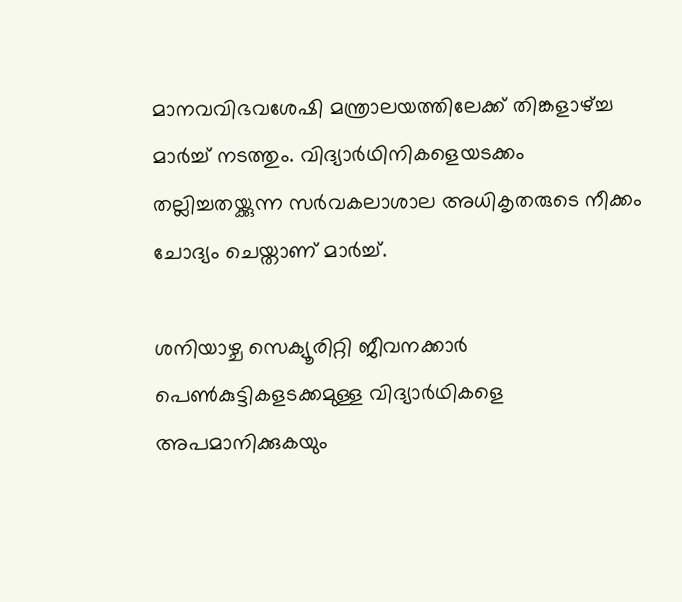മാനവവിഭവശേഷി മന്ത്രാലയത്തിലേക്ക് തിങ്കളാഴ്ച്ച മാര്‍ച്ച് നടത്തും. വിദ്യാര്‍ഥിനികളെയടക്കം തല്ലിച്ചതയ്ക്കുന്ന സര്‍വകലാശാല അധികൃതരുടെ നീക്കം ചോദ്യം ചെയ്താണ് മാര്‍ച്ച്.

ശനിയാഴ്ച സെക്യൂരിറ്റി ജീവനക്കാര്‍ പെണ്‍കുട്ടികളടക്കമുള്ള വിദ്യാര്‍ഥികളെ അപമാനിക്കുകയും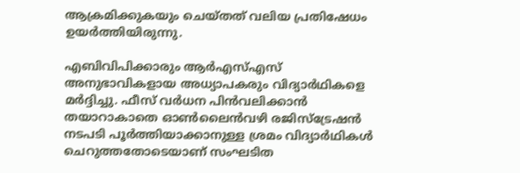ആക്രമിക്കുകയും ചെയ്തത് വലിയ പ്രതിഷേധം ഉയര്‍ത്തിയിരുന്നു.

എബിവിപിക്കാരും ആര്‍എസ്എസ് അനുഭാവികളായ അധ്യാപകരും വിദ്യാര്‍ഥികളെ മര്‍ദ്ദിച്ചു. ഫീസ് വര്‍ധന പിന്‍വലിക്കാന്‍ തയാറാകാതെ ഓണ്‍ലൈന്‍വഴി രജിസ്‌ട്രേഷന്‍ നടപടി പൂര്‍ത്തിയാക്കാനുള്ള ശ്രമം വിദ്യാര്‍ഥികള്‍ ചെറുത്തതോടെയാണ് സംഘടിത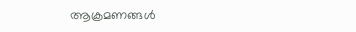ആക്രമണങ്ങള്‍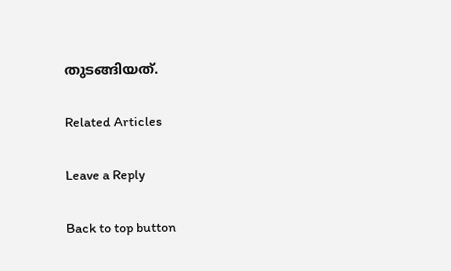തുടങ്ങിയത്.

Related Articles

Leave a Reply

Back to top button